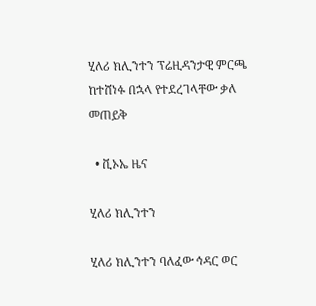ሂለሪ ክሊንተን ፕሬዚዳንታዊ ምርጫ ከተሸነፉ በኋላ የተደረገላቸው ቃለ መጠይቅ

  • ቪኦኤ ዜና

ሂለሪ ክሊንተን

ሂለሪ ክሊንተን ባለፈው ኅዳር ወር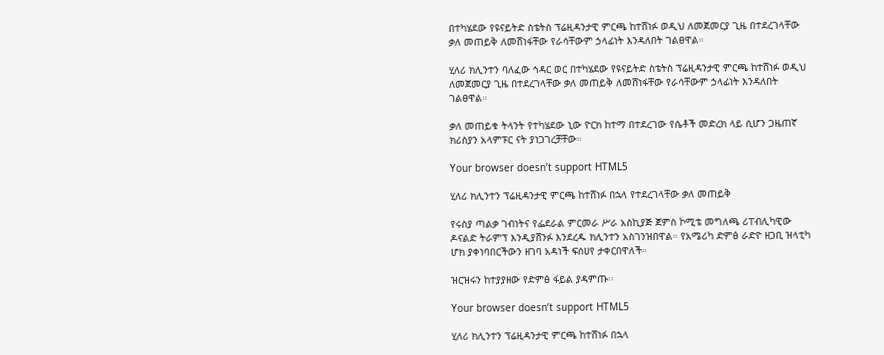በተካሄደው የዩናይትድ ስቴትስ ፕሬዚዳንታዊ ምርጫ ከተሸነፉ ወዲህ ለመጀመርያ ጊዜ በተደረገላቸው ቃለ መጠይቅ ለመሸነፋቸው የራሳቸውም ኃላፊነት እንዳለበት ገልፀዋል።

ሂለሪ ክሊንተን ባለፈው ኅዳር ወር በተካሄደው የዩናይትድ ስቴትስ ፕሬዚዳንታዊ ምርጫ ከተሸነፉ ወዲህ ለመጀመርያ ጊዜ በተደረገላቸው ቃለ መጠይቅ ለመሸነፋቸው የራሳቸውም ኃላፊነት እንዳለበት ገልፀዋል።

ቃለ መጠይቁ ትላንት የተካሄደው ኒው ዮርክ ከተማ በተደረገው የሴቶች መድረክ ላይ ሲሆን ጋዜጠኛ ክሪስያን አላምፑር ናት ያነጋገረቻቸው።

Your browser doesn’t support HTML5

ሂለሪ ክሊንተን ፕሬዚዳንታዊ ምርጫ ከተሸነፉ በኋላ የተደረገላቸው ቃለ መጠይቅ

የሩስያ ጣልቃ ገብነትና የፌደራል ምርመራ ሥራ አስኪያጅ ጀምስ ኮሚቴ መግለጫ ሪፐብሊካዊው ዶናልድ ትራምፕ እንዲያሸንፉ እንደረዱ ክሊንተን አስገንዝበዋል። የአሜሪካ ድምፅ ራድዮ ዘጋቢ ዝላቲካ ሆክ ያቀነባበርችውን ዘገባ አዳነች ፍሰሀየ ታቀርበዋለች።

ዝርዝሩን ከተያያዘው የድምፅ ፋይል ያዳምጡ፡፡

Your browser doesn’t support HTML5

ሂለሪ ክሊንተን ፕሬዚዳንታዊ ምርጫ ከተሸነፉ በኋላ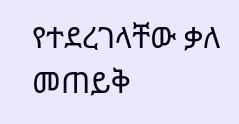የተደረገላቸው ቃለ መጠይቅ